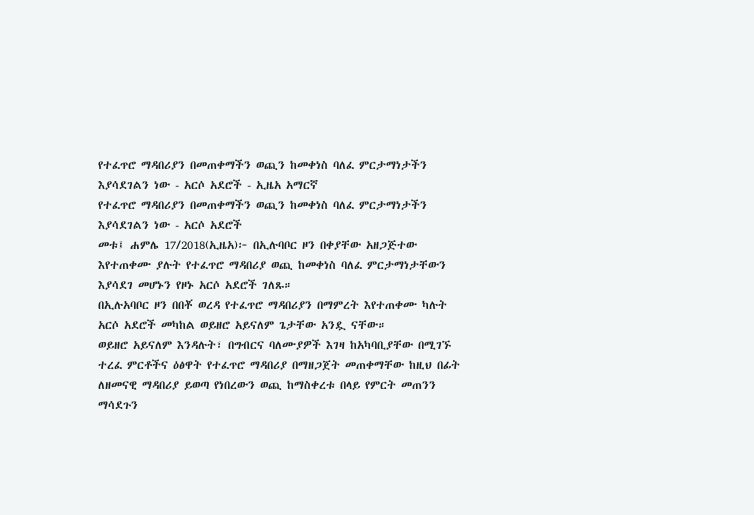የተፈጥሮ ማዳበሪያን በመጠቀማችን ወጪን ከመቀነስ ባለፈ ምርታማነታችን እያሳደገልን ነው - አርሶ አደሮች - ኢዜአ አማርኛ
የተፈጥሮ ማዳበሪያን በመጠቀማችን ወጪን ከመቀነስ ባለፈ ምርታማነታችን እያሳደገልን ነው - አርሶ አደሮች
መቱ፤ ሐምሌ 17/2018(ኢዜአ)፦ በኢሉባቦር ዞን በቀያቸው አዘጋጅተው እየተጠቀሙ ያሉት የተፈጥሮ ማዳበሪያ ወጪ ከመቀነስ ባለፈ ምርታማነታቸውን እያሳደገ መሆኑን የዞኑ አርሶ አደሮች ገለጹ።
በኢሉአባቦር ዞን በበቾ ወረዳ የተፈጥሮ ማዳበሪያን በማምረት እየተጠቀሙ ካሉት አርሶ አደሮች መካከል ወይዘሮ አይናለም ጌታቸው አንዷ ናቸው።
ወይዘሮ አይናለም እንዳሉት፣ በግብርና ባለሙያዎች እገዛ ከአካባቢያቸው በሚገኙ ተረፈ ምርቶችና ዕፅዋት የተፈጥሮ ማዳበሪያ በማዘጋጀት መጠቀማቸው ከዚህ በፊት ለዘመናዊ ማዳበሪያ ይወጣ የነበረውን ወጪ ከማስቀረቱ በላይ የምርት መጠንን ማሳደጉን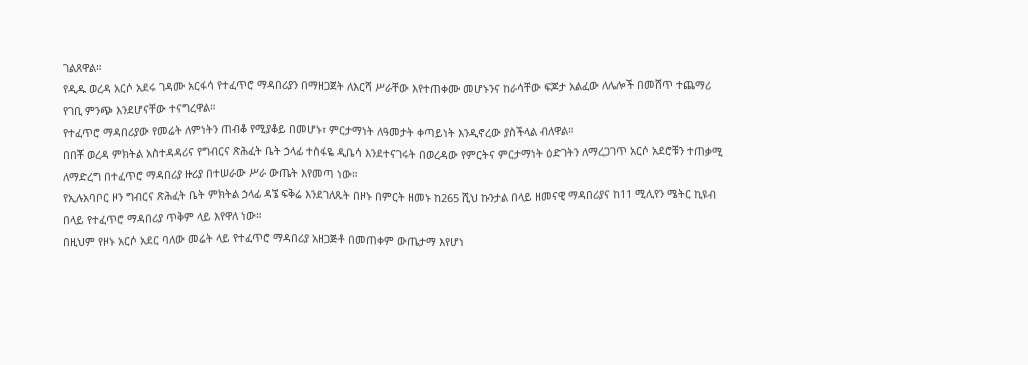ገልጸዋል።
የዲዱ ወረዳ አርሶ አደሩ ገዳሙ አርፋሳ የተፈጥሮ ማዳበሪያን በማዘጋጀት ለእርሻ ሥራቸው እየተጠቀሙ መሆኑንና ከራሳቸው ፍጆታ አልፈው ለሌሎች በመሸጥ ተጨማሪ የገቢ ምንጭ እንደሆናቸው ተናግረዋል።
የተፈጥሮ ማዳበሪያው የመሬት ለምነትን ጠብቆ የሚያቆይ በመሆኑ፣ ምርታማነት ለዓመታት ቀጣይነት እንዲኖረው ያስችላል ብለዋል።
በበቾ ወረዳ ምክትል አስተዳዳሪና የግብርና ጽሕፈት ቤት ኃላፊ ተስፋዬ ዲቤሳ እንደተናገሩት በወረዳው የምርትና ምርታማነት ዕድገትን ለማረጋገጥ አርሶ አደሮቹን ተጠቃሚ ለማድረግ በተፈጥሮ ማዳበሪያ ዙሪያ በተሠራው ሥራ ውጤት እየመጣ ነው።
የኢሉአባቦር ዞን ግብርና ጽሕፈት ቤት ምክትል ኃላፊ ዳኜ ፍቅሬ እንደገለጹት በዞኑ በምርት ዘመኑ ከ265 ሺህ ኩንታል በላይ ዘመናዊ ማዳበሪያና ከ11 ሚሊየን ሜትር ኪዩብ በላይ የተፈጥሮ ማዳበሪያ ጥቅም ላይ እየዋለ ነው።
በዚህም የዞኑ አርሶ አደር ባለው መሬት ላይ የተፈጥሮ ማዳበሪያ አዘጋጅቶ በመጠቀም ውጤታማ እየሆነ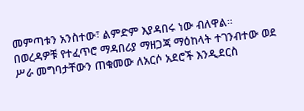መምጣቱን አንስተው፣ ልምድም እያዳበሩ ነው ብለዋል።
በወረዳዎቹ የተፈጥሮ ማዳበሪያ ማዘጋጃ ማዕከላት ተገንብተው ወደ ሥራ መግባታቸውን ጠቁመው ለአርሶ አደሮች እንዲደርስ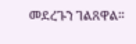መደረጉን ገልጸዋል።